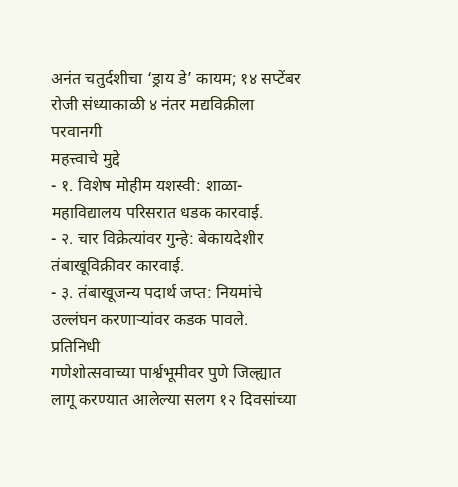अनंत चतुर्दशीचा ‘ड्राय डे’ कायम; १४ सप्टेंबर रोजी संध्याकाळी ४ नंतर मद्यविक्रीला परवानगी
महत्त्वाचे मुद्दे
- १. विशेष मोहीम यशस्वी: शाळा-महाविद्यालय परिसरात धडक कारवाई.
- २. चार विक्रेत्यांवर गुन्हे: बेकायदेशीर तंबाखूविक्रीवर कारवाई.
- ३. तंबाखूजन्य पदार्थ जप्त: नियमांचे उल्लंघन करणाऱ्यांवर कडक पावले.
प्रतिनिधी
गणेशोत्सवाच्या पार्श्वभूमीवर पुणे जिल्ह्यात लागू करण्यात आलेल्या सलग १२ दिवसांच्या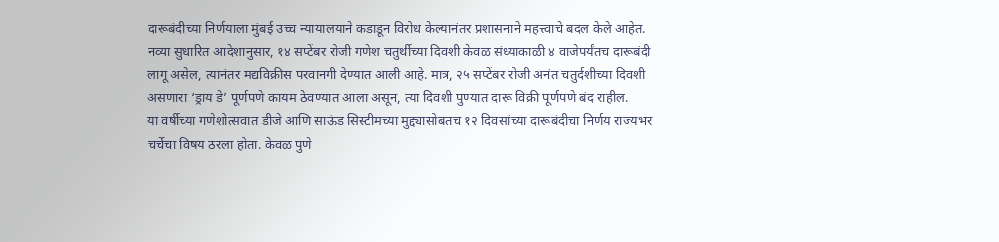दारूबंदीच्या निर्णयाला मुंबई उच्च न्यायालयाने कडाडून विरोध केल्यानंतर प्रशासनाने महत्त्वाचे बदल केले आहेत. नव्या सुधारित आदेशानुसार, १४ सप्टेंबर रोजी गणेश चतुर्थीच्या दिवशी केवळ संध्याकाळी ४ वाजेपर्यंतच दारूबंदी लागू असेल, त्यानंतर मद्यविक्रीस परवानगी देण्यात आली आहे. मात्र, २५ सप्टेंबर रोजी अनंत चतुर्दशीच्या दिवशी असणारा ‘ड्राय डे’ पूर्णपणे कायम ठेवण्यात आला असून, त्या दिवशी पुण्यात दारू विक्री पूर्णपणे बंद राहील.
या वर्षीच्या गणेशोत्सवात डीजे आणि साऊंड सिस्टीमच्या मुद्द्यासोबतच १२ दिवसांच्या दारूबंदीचा निर्णय राज्यभर चर्चेचा विषय ठरला होता. केवळ पुणे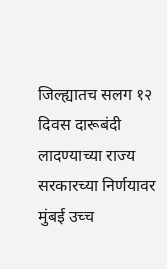जिल्ह्यातच सलग १२ दिवस दारूबंदी लादण्याच्या राज्य सरकारच्या निर्णयावर मुंबई उच्च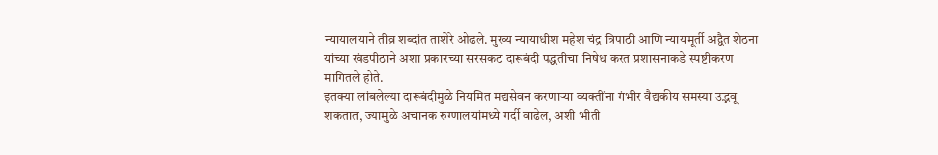न्यायालयाने तीव्र शब्दांत ताशेरे ओढले. मुख्य न्यायाधीश महेश चंद्र त्रिपाठी आणि न्यायमूर्ती अद्वैत शेठना यांच्या खंडपीठाने अशा प्रकारच्या सरसकट दारूबंदी पद्धतीचा निषेध करत प्रशासनाकडे स्पष्टीकरण मागितले होते.
इतक्या लांबलेल्या दारूबंदीमुळे नियमित मद्यसेवन करणाऱ्या व्यक्तींना गंभीर वैद्यकीय समस्या उद्भवू शकतात, ज्यामुळे अचानक रुग्णालयांमध्ये गर्दी वाढेल, अशी भीती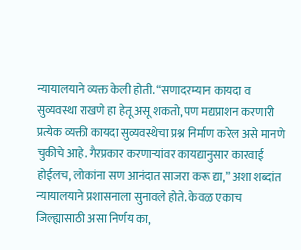न्यायालयाने व्यक्त केली होती. “सणादरम्यान कायदा व सुव्यवस्था राखणे हा हेतू असू शकतो, पण मद्यप्राशन करणारी प्रत्येक व्यक्ती कायदा सुव्यवस्थेचा प्रश्न निर्माण करेल असे मानणे चुकीचे आहे. गैरप्रकार करणाऱ्यांवर कायद्यानुसार कारवाई होईलच, लोकांना सण आनंदात साजरा करू द्या,” अशा शब्दांत न्यायालयाने प्रशासनाला सुनावले होते. केवळ एकाच जिल्ह्यासाठी असा निर्णय का,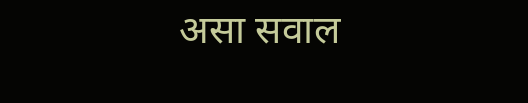असा सवाल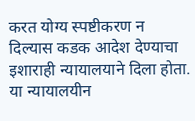करत योग्य स्पष्टीकरण न दिल्यास कडक आदेश देण्याचा इशाराही न्यायालयाने दिला होता. या न्यायालयीन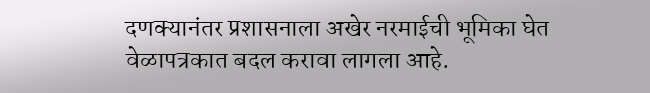दणक्यानंतर प्रशासनाला अखेर नरमाईची भूमिका घेत वेळापत्रकात बदल करावा लागला आहे.